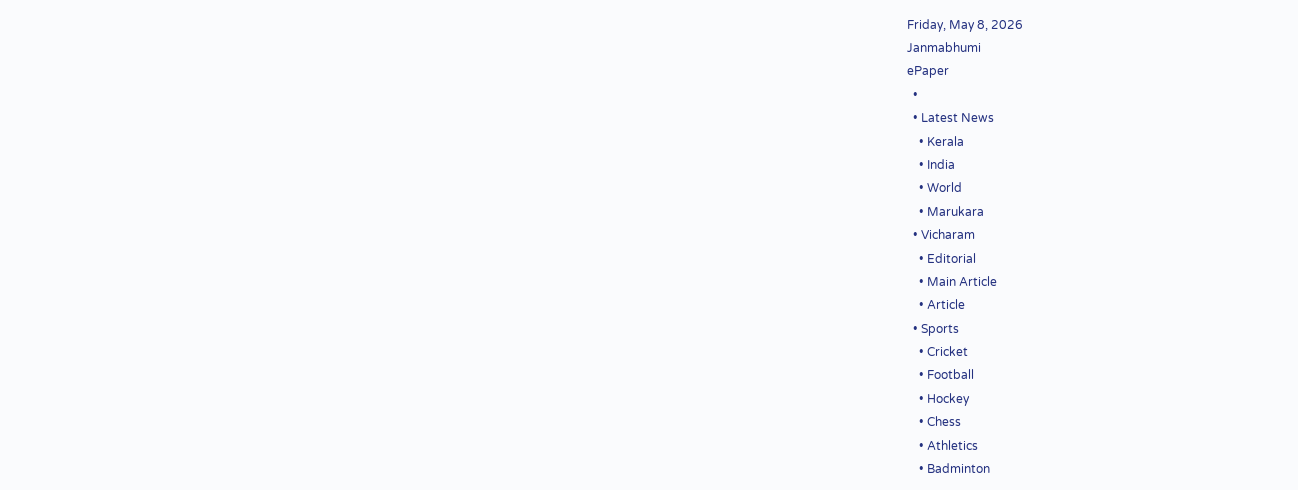Friday, May 8, 2026
Janmabhumi
ePaper
  •
  • Latest News
    • Kerala
    • India
    • World
    • Marukara
  • Vicharam
    • Editorial
    • Main Article
    • Article
  • Sports
    • Cricket
    • Football
    • Hockey
    • Chess
    • Athletics
    • Badminton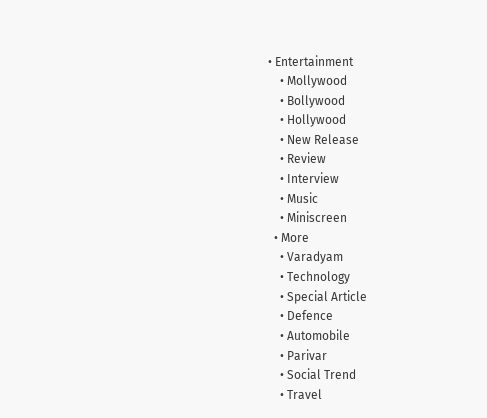• Entertainment
    • Mollywood
    • Bollywood
    • Hollywood
    • New Release
    • Review
    • Interview
    • Music
    • Miniscreen
  • More
    • Varadyam
    • Technology
    • Special Article
    • Defence
    • Automobile
    • Parivar
    • Social Trend
    • Travel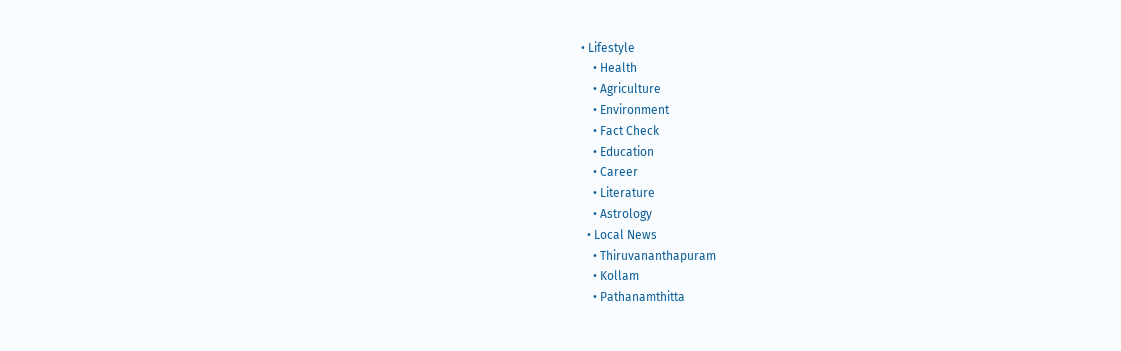• Lifestyle
    • Health
    • Agriculture
    • Environment
    • Fact Check
    • Education
    • Career
    • Literature
    • Astrology
  • Local News
    • Thiruvananthapuram
    • Kollam
    • Pathanamthitta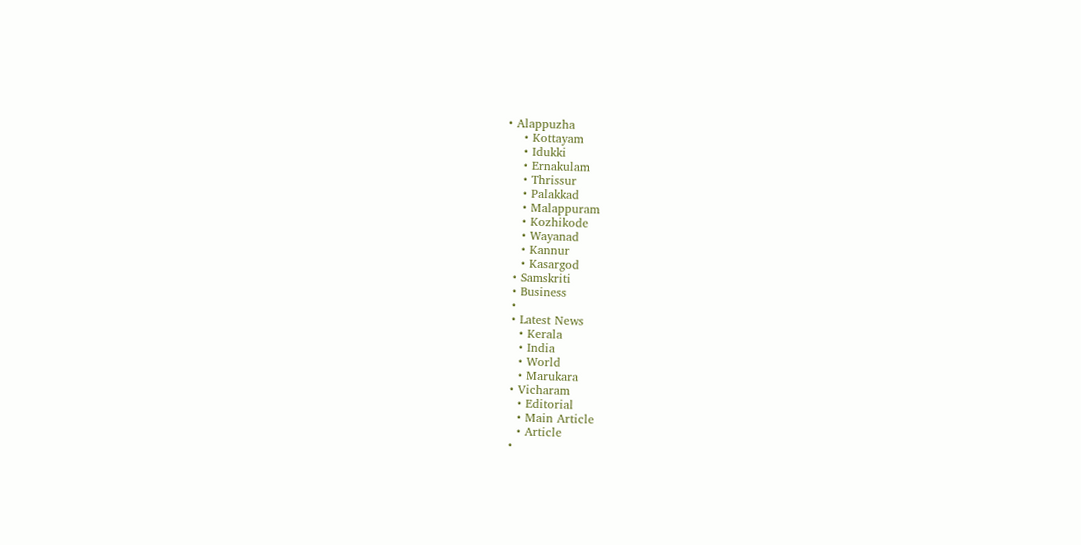• Alappuzha
    • Kottayam
    • Idukki
    • Ernakulam
    • Thrissur
    • Palakkad
    • Malappuram
    • Kozhikode
    • Wayanad
    • Kannur
    • Kasargod
  • Samskriti
  • Business
  •
  • Latest News
    • Kerala
    • India
    • World
    • Marukara
  • Vicharam
    • Editorial
    • Main Article
    • Article
  •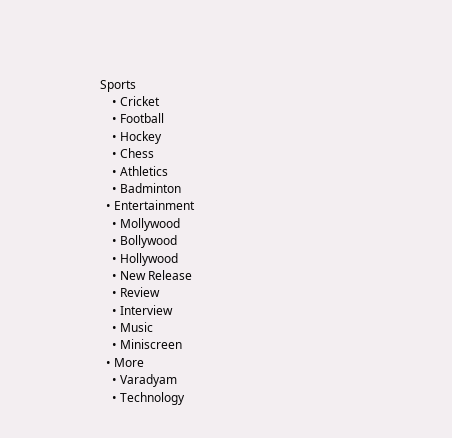Sports
    • Cricket
    • Football
    • Hockey
    • Chess
    • Athletics
    • Badminton
  • Entertainment
    • Mollywood
    • Bollywood
    • Hollywood
    • New Release
    • Review
    • Interview
    • Music
    • Miniscreen
  • More
    • Varadyam
    • Technology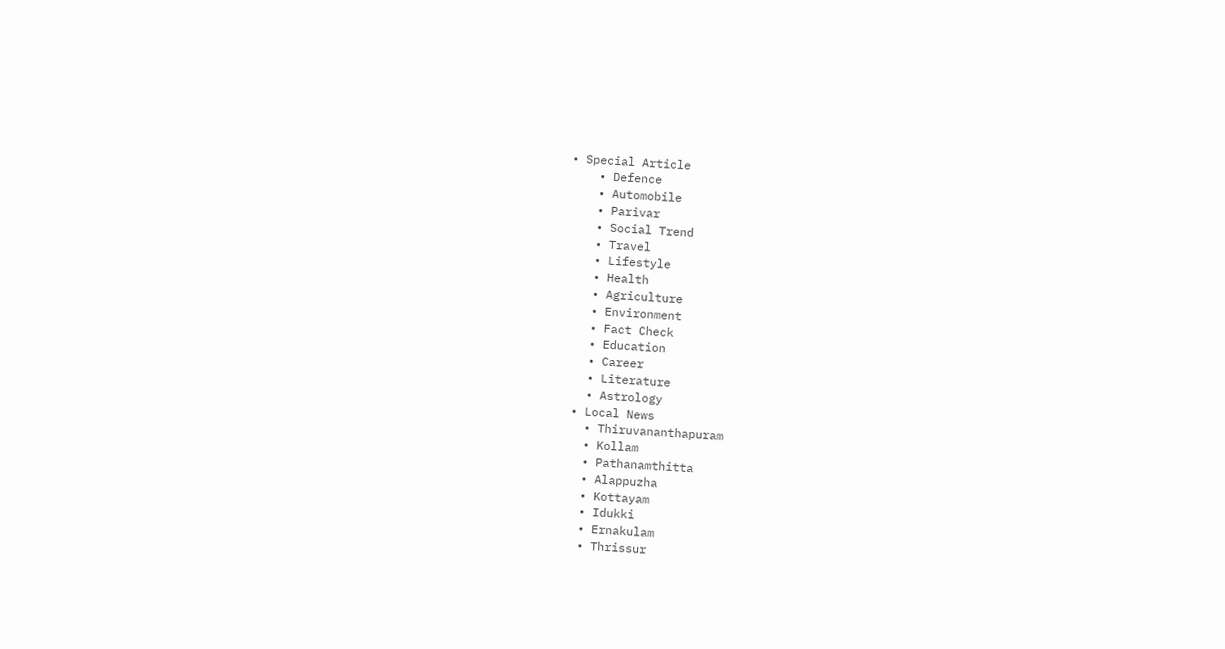• Special Article
    • Defence
    • Automobile
    • Parivar
    • Social Trend
    • Travel
    • Lifestyle
    • Health
    • Agriculture
    • Environment
    • Fact Check
    • Education
    • Career
    • Literature
    • Astrology
  • Local News
    • Thiruvananthapuram
    • Kollam
    • Pathanamthitta
    • Alappuzha
    • Kottayam
    • Idukki
    • Ernakulam
    • Thrissur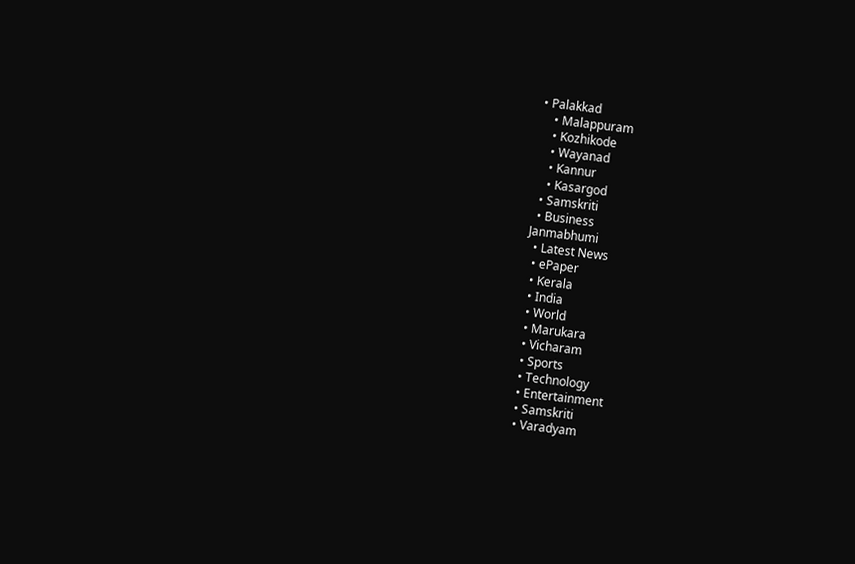• Palakkad
    • Malappuram
    • Kozhikode
    • Wayanad
    • Kannur
    • Kasargod
  • Samskriti
  • Business
Janmabhumi
  • Latest News
  • ePaper
  • Kerala
  • India
  • World
  • Marukara
  • Vicharam
  • Sports
  • Technology
  • Entertainment
  • Samskriti
  • Varadyam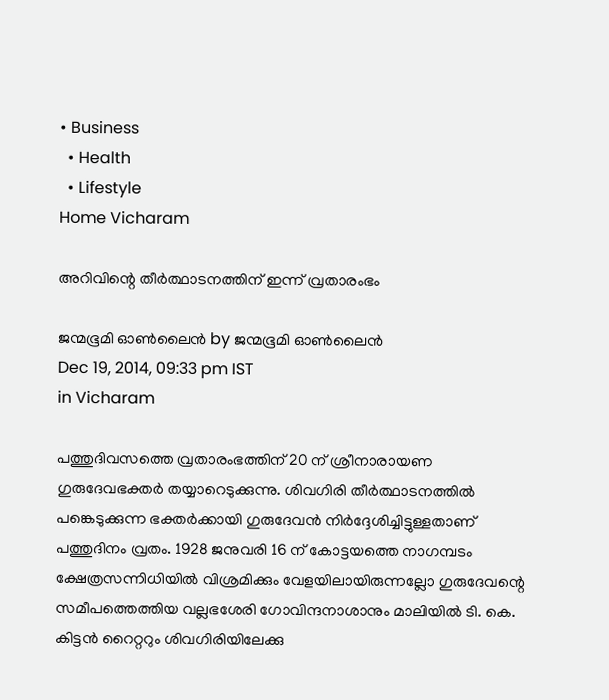• Business
  • Health
  • Lifestyle
Home Vicharam

അറിവിന്റെ തീര്‍ത്ഥാടനത്തിന് ഇന്ന് വ്രതാരംഭം

ജന്മഭൂമി ഓണ്‍ലൈന്‍ by ജന്മഭൂമി ഓണ്‍ലൈന്‍
Dec 19, 2014, 09:33 pm IST
in Vicharam

പത്തുദിവസത്തെ വ്രതാരംഭത്തിന് 20 ന് ശ്രീനാരായണ ഗുരുദേവഭക്തര്‍ തയ്യാറെടുക്കുന്നു. ശിവഗിരി തീര്‍ത്ഥാടനത്തില്‍ പങ്കെടുക്കുന്ന ഭക്തര്‍ക്കായി ഗുരുദേവന്‍ നിര്‍ദ്ദേശിച്ചിട്ടുള്ളതാണ് പത്തുദിനം വ്രതം. 1928 ജനുവരി 16 ന് കോട്ടയത്തെ നാഗമ്പടം ക്ഷേത്രസന്നിധിയില്‍ വിശ്രമിക്കും വേളയിലായിരുന്നല്ലോ ഗുരുദേവന്റെ സമീപത്തെത്തിയ വല്ലഭശേരി ഗോവിന്ദനാശാനും മാലിയില്‍ ടി. കെ. കിട്ടന്‍ റൈറ്ററും ശിവഗിരിയിലേക്കു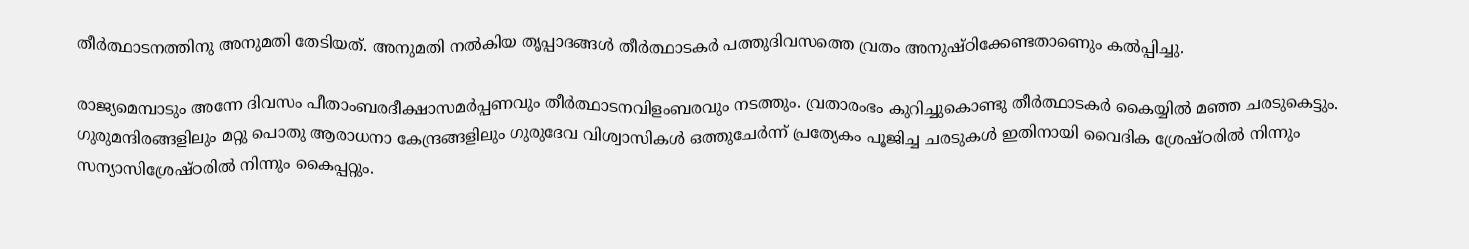തീര്‍ത്ഥാടനത്തിനു അനുമതി തേടിയത്. അനുമതി നല്‍കിയ തൃപ്പാദങ്ങള്‍ തീര്‍ത്ഥാടകര്‍ പത്തുദിവസത്തെ വ്രതം അനുഷ്ഠിക്കേണ്ടതാണെും കല്‍പ്പിച്ചു.

രാജ്യമെമ്പാടും അന്നേ ദിവസം പീതാംബരദീക്ഷാസമര്‍പ്പണവും തീര്‍ത്ഥാടനവിളംബരവും നടത്തും. വ്രതാരംഭം കുറിച്ചുകൊണ്ടു തീര്‍ത്ഥാടകര്‍ കൈയ്യില്‍ മഞ്ഞ ചരടുകെട്ടും. ഗുരുമന്ദിരങ്ങളിലും മറ്റു പൊതു ആരാധനാ കേന്ദ്രങ്ങളിലും ഗുരുദേവ വിശ്വാസികള്‍ ഒത്തുചേര്‍ന്ന് പ്രത്യേകം പൂജിച്ച ചരടുകള്‍ ഇതിനായി വൈദിക ശ്രേഷ്ഠരില്‍ നിന്നും സന്യാസിശ്രേഷ്ഠരില്‍ നിന്നും കൈപ്പറ്റും.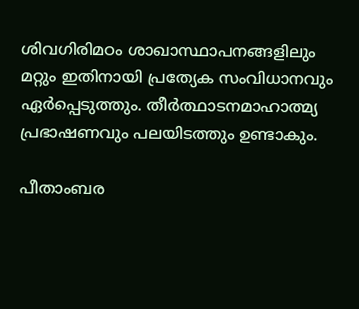ശിവഗിരിമഠം ശാഖാസ്ഥാപനങ്ങളിലും മറ്റും ഇതിനായി പ്രത്യേക സംവിധാനവും ഏര്‍പ്പെടുത്തും. തീര്‍ത്ഥാടനമാഹാത്മ്യ പ്രഭാഷണവും പലയിടത്തും ഉണ്ടാകും.

പീതാംബര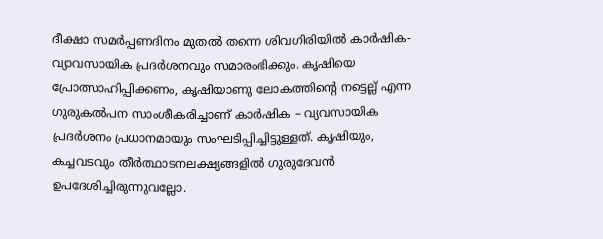ദീക്ഷാ സമര്‍പ്പണദിനം മുതല്‍ തന്നെ ശിവഗിരിയില്‍ കാര്‍ഷിക- വ്യാവസായിക പ്രദര്‍ശനവും സമാരംഭിക്കും. കൃഷിയെ പ്രോത്സാഹിപ്പിക്കണം, കൃഷിയാണു ലോകത്തിന്റെ നട്ടെല്ല് എന്ന ഗുരുകല്‍പന സാംശീകരിച്ചാണ് കാര്‍ഷിക – വ്യവസായിക പ്രദര്‍ശനം പ്രധാനമായും സംഘടിപ്പിച്ചിട്ടുള്ളത്. കൃഷിയും, കച്ചവടവും തീര്‍ത്ഥാടനലക്ഷ്യങ്ങളില്‍ ഗുരുദേവന്‍ ഉപദേശിച്ചിരുന്നുവല്ലോ.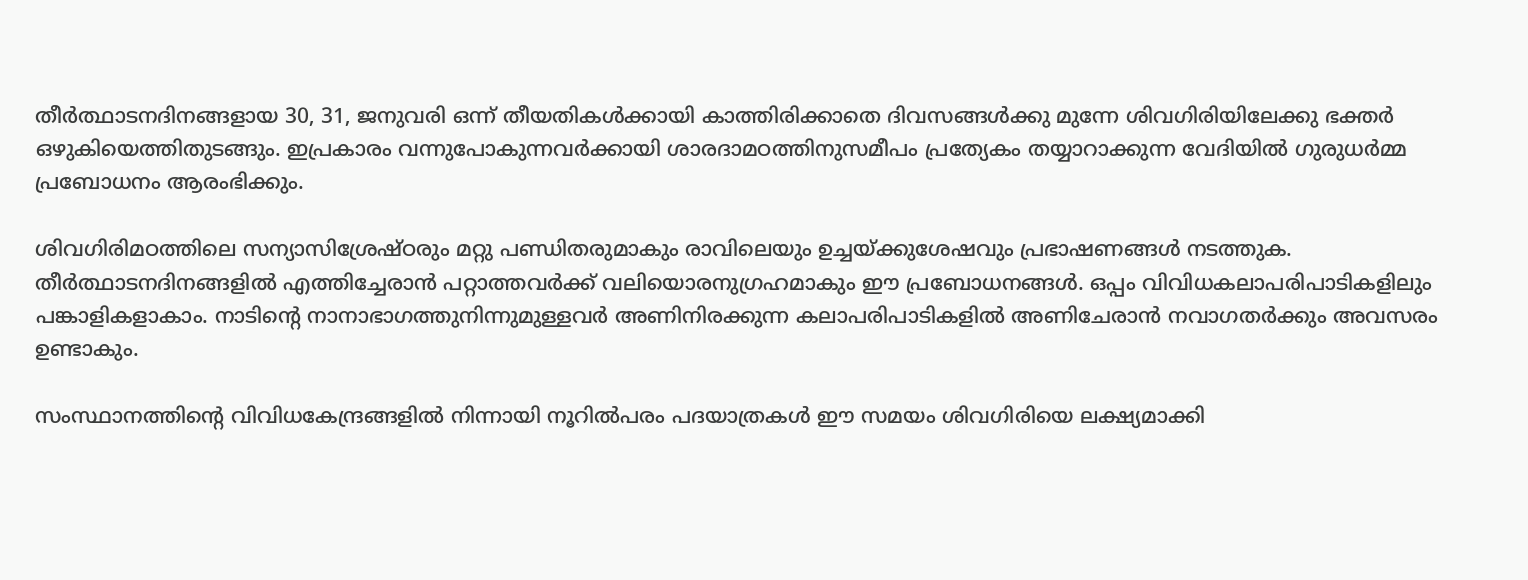തീര്‍ത്ഥാടനദിനങ്ങളായ 30, 31, ജനുവരി ഒന്ന് തീയതികള്‍ക്കായി കാത്തിരിക്കാതെ ദിവസങ്ങള്‍ക്കു മുന്നേ ശിവഗിരിയിലേക്കു ഭക്തര്‍ ഒഴുകിയെത്തിതുടങ്ങും. ഇപ്രകാരം വന്നുപോകുന്നവര്‍ക്കായി ശാരദാമഠത്തിനുസമീപം പ്രത്യേകം തയ്യാറാക്കുന്ന വേദിയില്‍ ഗുരുധര്‍മ്മ പ്രബോധനം ആരംഭിക്കും.

ശിവഗിരിമഠത്തിലെ സന്യാസിശ്രേഷ്ഠരും മറ്റു പണ്ഡിതരുമാകും രാവിലെയും ഉച്ചയ്‌ക്കുശേഷവും പ്രഭാഷണങ്ങള്‍ നടത്തുക. തീര്‍ത്ഥാടനദിനങ്ങളില്‍ എത്തിച്ചേരാന്‍ പറ്റാത്തവര്‍ക്ക് വലിയൊരനുഗ്രഹമാകും ഈ പ്രബോധനങ്ങള്‍. ഒപ്പം വിവിധകലാപരിപാടികളിലും പങ്കാളികളാകാം. നാടിന്റെ നാനാഭാഗത്തുനിന്നുമുള്ളവര്‍ അണിനിരക്കുന്ന കലാപരിപാടികളില്‍ അണിചേരാന്‍ നവാഗതര്‍ക്കും അവസരം ഉണ്ടാകും.

സംസ്ഥാനത്തിന്റെ വിവിധകേന്ദ്രങ്ങളില്‍ നിന്നായി നൂറില്‍പരം പദയാത്രകള്‍ ഈ സമയം ശിവഗിരിയെ ലക്ഷ്യമാക്കി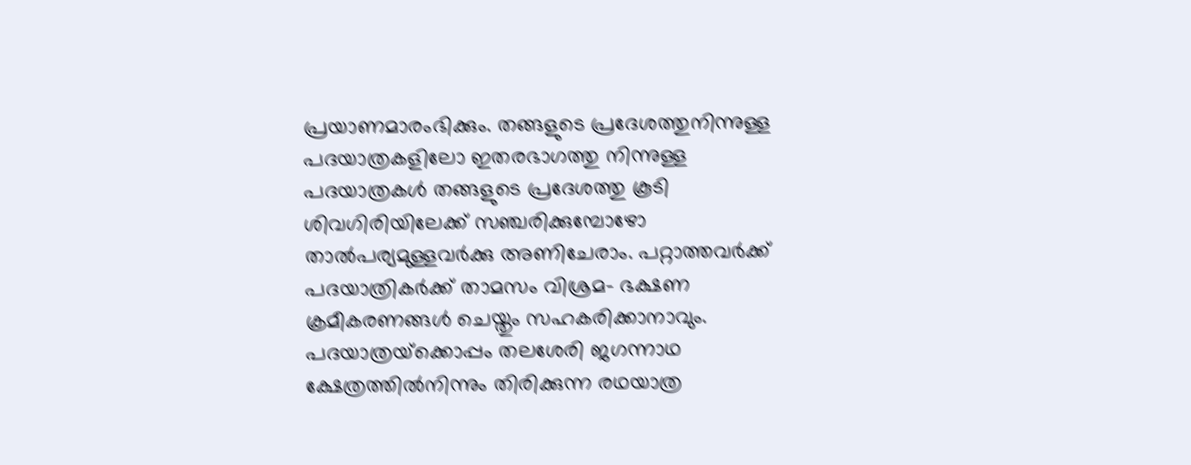പ്രയാണമാരംഭിക്കും. തങ്ങളുടെ പ്രദേശത്തുനിന്നുള്ള പദയാത്രകളിലോ ഇതരഭാഗത്തു നിന്നുള്ള പദയാത്രകള്‍ തങ്ങളുടെ പ്രദേശത്തു കൂടി ശിവഗിരിയിലേക്ക് സഞ്ചരിക്കുമ്പോഴോ താല്‍പര്യമുള്ളവര്‍ക്കു അണിചേരാം. പറ്റാത്തവര്‍ക്ക് പദയാത്രികര്‍ക്ക് താമസം വിശ്രമ- ഭക്ഷണ ക്രമീകരണങ്ങള്‍ ചെയ്തും സഹകരിക്കാനാവും. പദയാത്രയ്‌ക്കൊപ്പം തലശേരി ജഗന്നാഥ ക്ഷേത്രത്തില്‍നിന്നും തിരിക്കുന്ന രഥയാത്ര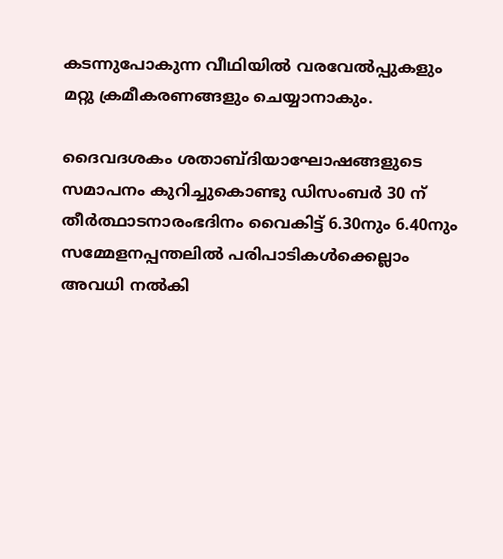കടന്നുപോകുന്ന വീഥിയില്‍ വരവേല്‍പ്പുകളും മറ്റു ക്രമീകരണങ്ങളും ചെയ്യാനാകും.

ദൈവദശകം ശതാബ്ദിയാഘോഷങ്ങളുടെ സമാപനം കുറിച്ചുകൊണ്ടു ഡിസംബര്‍ 30 ന് തീര്‍ത്ഥാടനാരംഭദിനം വൈകിട്ട് 6.30നും 6.40നും സമ്മേളനപ്പന്തലില്‍ പരിപാടികള്‍ക്കെല്ലാം അവധി നല്‍കി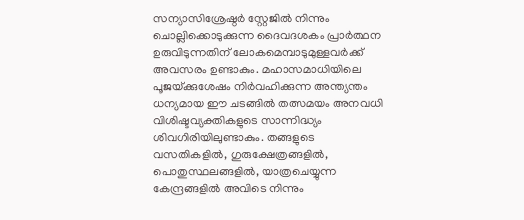സന്യാസിശ്രേഷ്ഠര്‍ സ്റ്റേജില്‍ നിന്നും ചൊല്ലിക്കൊടുക്കുന്ന ദൈവദശകം പ്രാര്‍ത്ഥന ഉരുവിടുന്നതിന് ലോകമെമ്പാടുമുള്ളവര്‍ക്ക് അവസരം ഉണ്ടാകും. മഹാസമാധിയിലെ പൂജയ്‌ക്കുശേഷം നിര്‍വഹിക്കുന്ന അന്ത്യന്തം ധന്യമായ ഈ ചടങ്ങില്‍ തത്സമയം അനവധി വിശിഷ്ടവ്യക്തികളുടെ സാന്നിദ്ധ്യം ശിവഗിരിയിലുണ്ടാകും. തങ്ങളുടെ വസതികളില്‍, ഗുരുക്ഷേത്രങ്ങളില്‍, പൊതുസ്ഥലങ്ങളില്‍, യാത്രചെയ്യുന്ന കേന്ദ്രങ്ങളില്‍ അവിടെ നിന്നും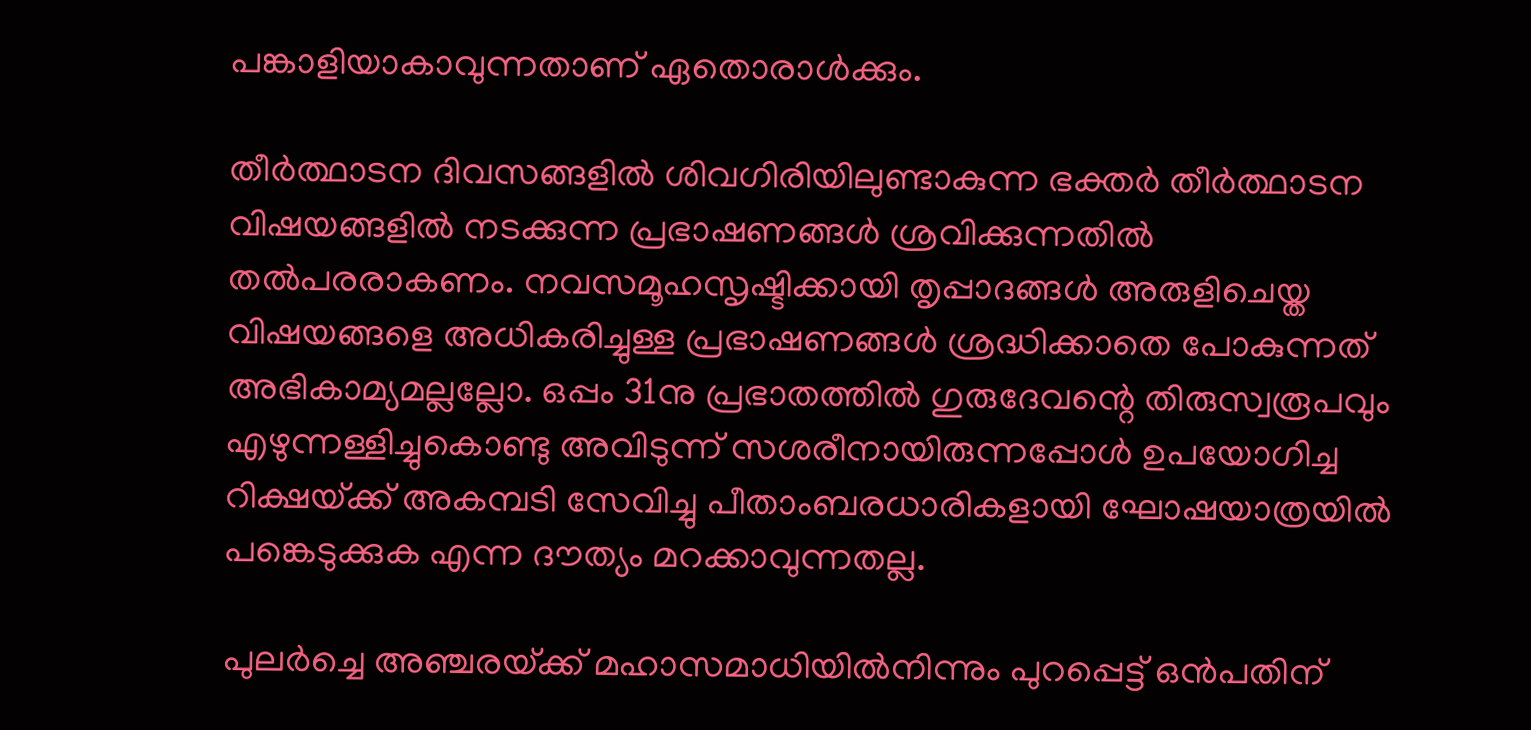പങ്കാളിയാകാവുന്നതാണ് ഏതൊരാള്‍ക്കും.

തീര്‍ത്ഥാടന ദിവസങ്ങളില്‍ ശിവഗിരിയിലുണ്ടാകുന്ന ഭക്തര്‍ തീര്‍ത്ഥാടന വിഷയങ്ങളില്‍ നടക്കുന്ന പ്രഭാഷണങ്ങള്‍ ശ്രവിക്കുന്നതില്‍ തല്‍പരരാകണം. നവസമൂഹസൃഷ്ടിക്കായി തൃപ്പാദങ്ങള്‍ അരുളിചെയ്ത വിഷയങ്ങളെ അധികരിച്ചുള്ള പ്രഭാഷണങ്ങള്‍ ശ്രദ്ധിക്കാതെ പോകുന്നത് അഭികാമ്യമല്ലല്ലോ. ഒപ്പം 31നു പ്രഭാതത്തില്‍ ഗുരുദേവന്റെ തിരുസ്വരൂപവും എഴുന്നള്ളിച്ചുകൊണ്ടു അവിടുന്ന് സശരീനായിരുന്നപ്പോള്‍ ഉപയോഗിച്ച റിക്ഷയ്‌ക്ക് അകമ്പടി സേവിച്ചു പീതാംബരധാരികളായി ഘോഷയാത്രയില്‍ പങ്കെടുക്കുക എന്ന ദൗത്യം മറക്കാവുന്നതല്ല.

പുലര്‍ച്ചെ അഞ്ചരയ്‌ക്ക് മഹാസമാധിയില്‍നിന്നും പുറപ്പെട്ട് ഒന്‍പതിന്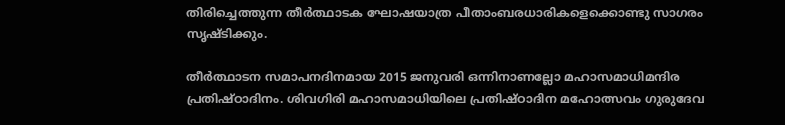തിരിച്ചെത്തുന്ന തീര്‍ത്ഥാടക ഘോഷയാത്ര പീതാംബരധാരികളെക്കൊണ്ടു സാഗരം സൃഷ്ടിക്കും.

തീര്‍ത്ഥാടന സമാപനദിനമായ 2015 ജനുവരി ഒന്നിനാണല്ലോ മഹാസമാധിമന്ദിര പ്രതിഷ്ഠാദിനം. ശിവഗിരി മഹാസമാധിയിലെ പ്രതിഷ്ഠാദിന മഹോത്സവം ഗുരുദേവ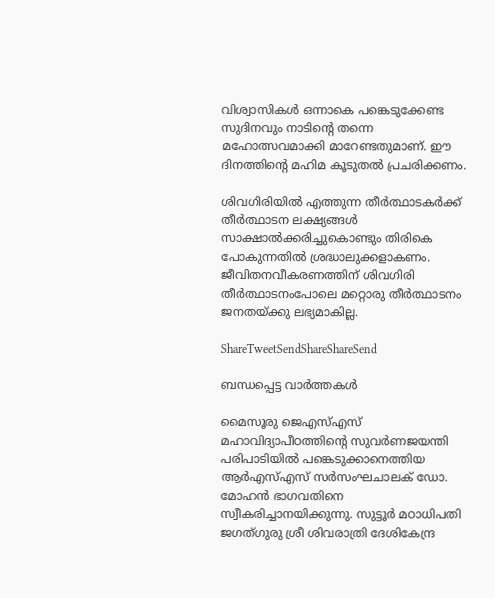വിശ്വാസികള്‍ ഒന്നാകെ പങ്കെടുക്കേണ്ട സുദിനവും നാടിന്റെ തന്നെ മഹോത്സവമാക്കി മാറേണ്ടതുമാണ്. ഈ ദിനത്തിന്റെ മഹിമ കൂടുതല്‍ പ്രചരിക്കണം.

ശിവഗിരിയില്‍ എത്തുന്ന തീര്‍ത്ഥാടകര്‍ക്ക് തീര്‍ത്ഥാടന ലക്ഷ്യങ്ങള്‍ സാക്ഷാല്‍ക്കരിച്ചുകൊണ്ടും തിരികെ പോകുന്നതില്‍ ശ്രദ്ധാലുക്കളാകണം. ജീവിതനവീകരണത്തിന് ശിവഗിരി തീര്‍ത്ഥാടനംപോലെ മറ്റൊരു തീര്‍ത്ഥാടനം ജനതയ്‌ക്കു ലഭ്യമാകില്ല.

ShareTweetSendShareShareSend

ബന്ധപ്പെട്ട വാര്‍ത്തകള്‍

മൈസൂരു ജെഎസ്എസ് മഹാവിദ്യാപീഠത്തിന്റെ സുവര്‍ണജയന്തി പരിപാടിയില്‍ പങ്കെടുക്കാനെത്തിയ ആര്‍എസ്എസ് സര്‍സംഘചാലക് ഡോ. മോഹന്‍ ഭാഗവതിനെ സ്വീകരിച്ചാനയിക്കുന്നു. സുട്ടൂര്‍ മഠാധിപതി ജഗത്ഗുരു ശ്രീ ശിവരാത്രി ദേശികേന്ദ്ര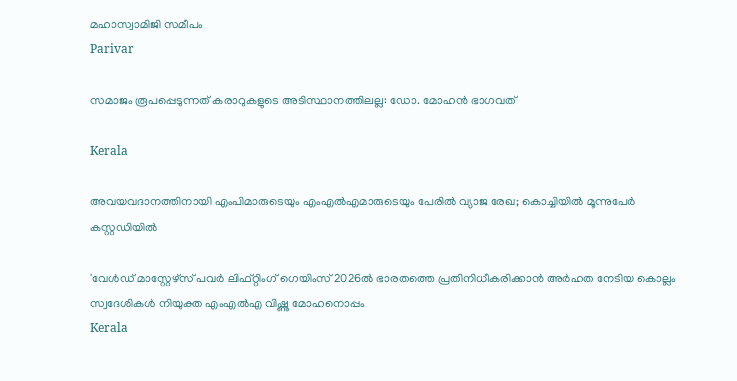മഹാസ്വാമിജി സമീപം
Parivar

സമാജം രൂപപ്പെടുന്നത് കരാറുകളുടെ അടിസ്ഥാനത്തിലല്ല: ഡോ. മോഹന്‍ ഭാഗവത്

Kerala

അവയവദാനത്തിനായി എംപിമാരുടെയും എംഎല്‍എമാരുടെയും പേരിൽ വ്യാജ രേഖ; കൊച്ചിയിൽ മൂന്നുപേർ കസ്റ്റഡിയിൽ

'വേള്‍ഡ് മാസ്റ്റേഴ്‌സ് പവര്‍ ലിഫ്റ്റിംഗ് ഗെയിംസ് 2026ല്‍ ഭാരതത്തെ പ്രതിനിധീകരിക്കാന്‍ അര്‍ഹത നേടിയ കൊല്ലം സ്വദേശികള്‍ നിയുക്ത എംഎല്‍എ വിഷ്ണു മോഹനൊപ്പം
Kerala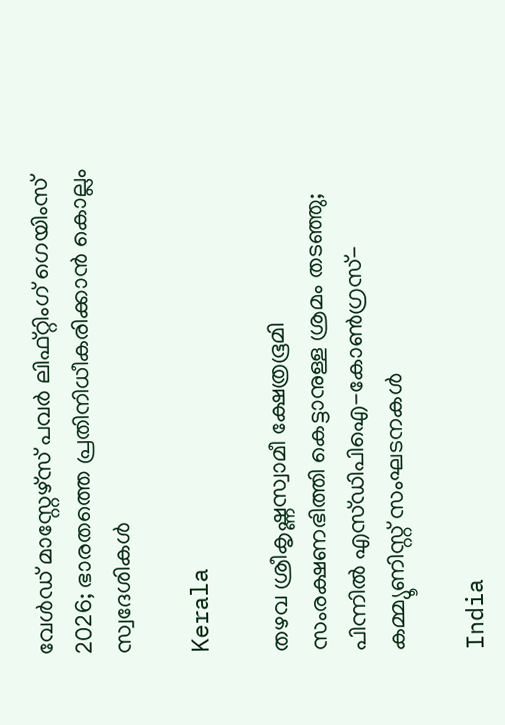വേള്‍ഡ് മാസ്റ്റേഴ്‌സ് പവര്‍ ലിഫ്റ്റിംഗ് ഗെയിംസ് 2026; ഭാരതത്തെ പ്രതിനിധീകരിക്കാന്‍ കൊല്ലം സ്വദേശികള്‍

Kerala

തഴവ ശ്രീകൃഷ്ണസ്വാമീ ക്ഷേത്രഭൂമി സംരക്ഷണഭിത്തി കെട്ടാനുള്ള ശ്രമം തടഞ്ഞു; പിന്നില്‍ എസ്ഡിപിഐ-കോണ്‍ഗ്രസ്-കമ്മ്യൂണിസ്റ്റ് സംഘടനകള്‍

India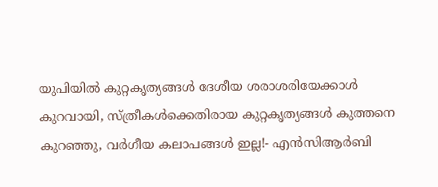യു‌പിയിൽ കുറ്റകൃത്യങ്ങൾ ദേശീയ ശരാശരിയേക്കാൾ കുറവായി, സ്ത്രീകൾക്കെതിരായ കുറ്റകൃത്യങ്ങൾ കുത്തനെ കുറഞ്ഞു, വർഗീയ കലാപങ്ങൾ ഇല്ല!- എൻ‌സി‌ആർ‌ബി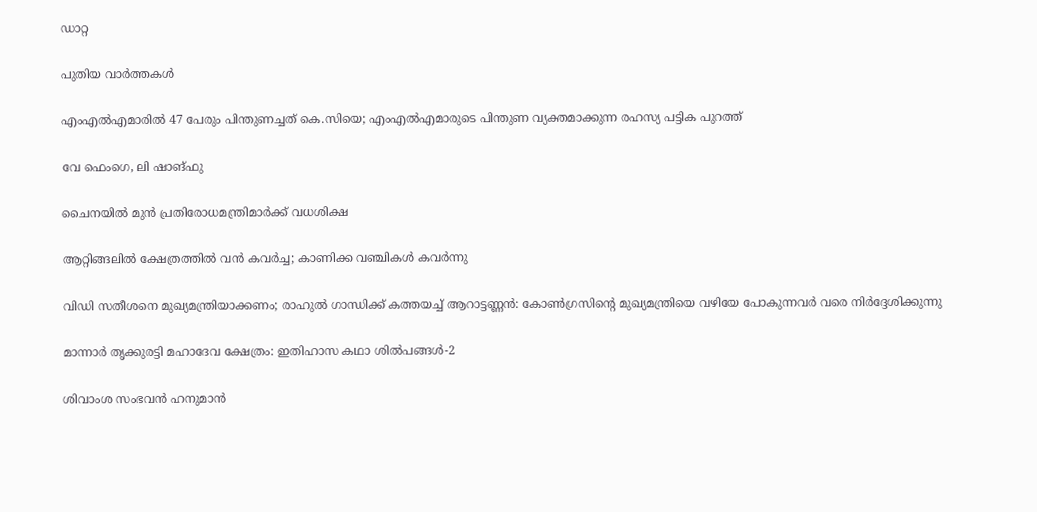ഡാറ്റ

പുതിയ വാര്‍ത്തകള്‍

എംഎൽഎമാരിൽ 47 പേരും പിന്തുണച്ചത് കെ.സിയെ; എംഎൽഎമാരുടെ പിന്തുണ വ്യക്തമാക്കുന്ന രഹസ്യ പട്ടിക പുറത്ത്

വേ ഫെംഗെ, ലി ഷാങ്ഫു

ചൈനയില്‍ മുന്‍ പ്രതിരോധമന്ത്രിമാര്‍ക്ക് വധശിക്ഷ

ആറ്റിങ്ങലിൽ ക്ഷേത്രത്തിൽ വൻ കവർച്ച; കാണിക്ക വഞ്ചികൾ കവർന്നു

വിഡി സതീശനെ മുഖ്യമന്ത്രിയാക്കണം; രാഹുല്‍ ഗാന്ധിക്ക് കത്തയച്ച് ആറാട്ടണ്ണന്‍: കോൺഗ്രസിന്റെ മുഖ്യമന്ത്രിയെ വഴിയേ പോകുന്നവർ വരെ നിർദ്ദേശിക്കുന്നു

മാന്നാര്‍ തൃക്കുരട്ടി മഹാദേവ ക്ഷേത്രം: ഇതിഹാസ കഥാ ശില്‍പങ്ങള്‍-2

ശിവാംശ സംഭവന്‍ ഹനുമാന്‍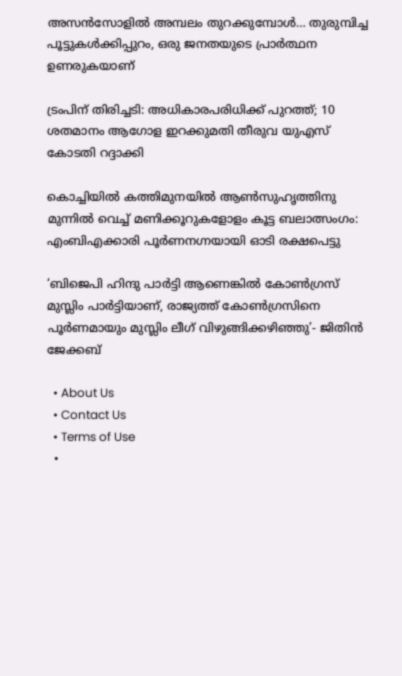അസന്‍സോളില്‍ അമ്പലം തുറക്കുമ്പോള്‍… തുരുമ്പിച്ച പൂട്ടുകള്‍ക്കിപ്പുറം, ഒരു ജനതയുടെ പ്രാര്‍ത്ഥന ഉണരുകയാണ്

ട്രംപിന് തിരിച്ചടി: അധികാരപരിധിക്ക് പുറത്ത്; 10 ശതമാനം ആഗോള ഇറക്കുമതി തീരുവ യുഎസ് കോടതി റദ്ദാക്കി

കൊച്ചിയിൽ കത്തിമുനയിൽ ആൺസുഹൃത്തിനു മുന്നിൽ വെച്ച് മണിക്കൂറുകളോളം കൂട്ട ബലാത്സംഗം: എംബിഎക്കാരി പൂർണനഗ്നയായി ഓടി രക്ഷപെട്ടു

‘ബിജെപി ഹിന്ദു പാർട്ടി ആണെങ്കിൽ കോൺഗ്രസ്‌ മുസ്ലിം പാർട്ടിയാണ്, രാജ്യത്ത് കോൺഗ്രസിനെ പൂർണമായും മുസ്ലിം ലീഗ് വിഴുങ്ങിക്കഴിഞ്ഞു’- ജിതിൻ ജേക്കബ്

  • About Us
  • Contact Us
  • Terms of Use
  •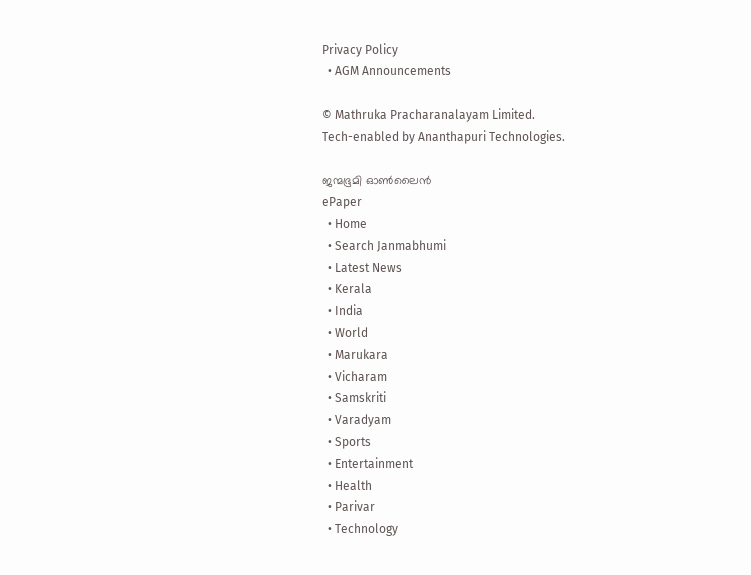Privacy Policy
  • AGM Announcements

© Mathruka Pracharanalayam Limited.
Tech-enabled by Ananthapuri Technologies.

ജന്മഭൂമി ഓണ്‍ലൈന്‍
ePaper
  • Home
  • Search Janmabhumi
  • Latest News
  • Kerala
  • India
  • World
  • Marukara
  • Vicharam
  • Samskriti
  • Varadyam
  • Sports
  • Entertainment
  • Health
  • Parivar
  • Technology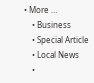• More …
    • Business
    • Special Article
    • Local News
    •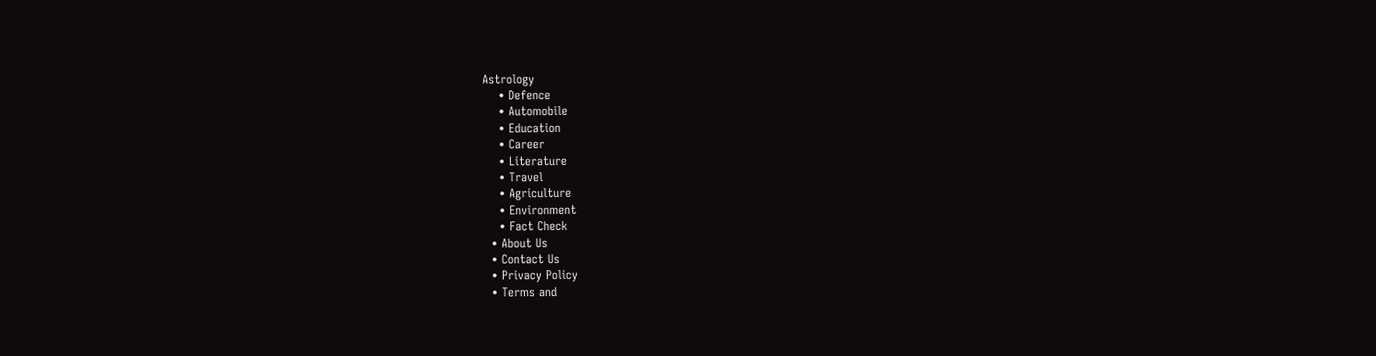Astrology
    • Defence
    • Automobile
    • Education
    • Career
    • Literature
    • Travel
    • Agriculture
    • Environment
    • Fact Check
  • About Us
  • Contact Us
  • Privacy Policy
  • Terms and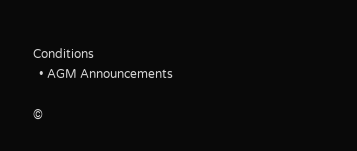Conditions
  • AGM Announcements

©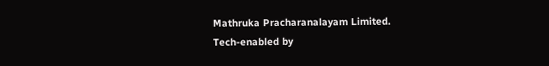Mathruka Pracharanalayam Limited.
Tech-enabled by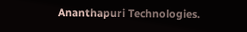Ananthapuri Technologies.